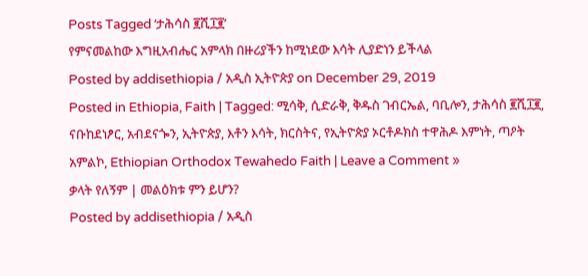Posts Tagged ‘ታሕሳስ ፪ሺ፲፪’
የምናመልከው እግዚአብሔር አምላክ በዙሪያችን ከሚነደው እሳት ሊያድነን ይችላል
Posted by addisethiopia / አዲስ ኢትዮጵያ on December 29, 2019
Posted in Ethiopia, Faith | Tagged: ሚሳቅ, ሲድራቅ, ቅዱስ ገብርኤል, ባቢሎን, ታሕሳስ ፪ሺ፲፪, ናቡከደነፆር, አብደናጐን, ኢትዮጵያ, እቶን እሳት, ክርስትና, የኢትዮጵያ ኦርቶዶክስ ተዋሕዶ እምነት, ጣዖት አምልኮ, Ethiopian Orthodox Tewahedo Faith | Leave a Comment »
ቃላት የለኝም | መልዕክቱ ምን ይሆን?
Posted by addisethiopia / አዲስ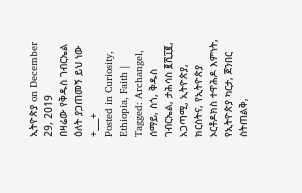ኢትዮጵያ on December 29, 2019
በዛሬው የቅዱስ ገብርኤል ዕለት ያጋጠመኝ ይህ ነው
+___+
Posted in Curiosity, Ethiopia, Faith | Tagged: Archangel, ሰማይ, ስጎ, ቅዱስ ገብርኤል, ታሕሳስ ፪ሺ፲፪, አጋጣሚ, ኢትዮጵያ, ክርስትና, የኢትዮጵያ ኦርቶዶክስ ተዋሕዶ እምነት, የኢትዮጵያ ካርታ, ጀንበር ስትጠልቅ,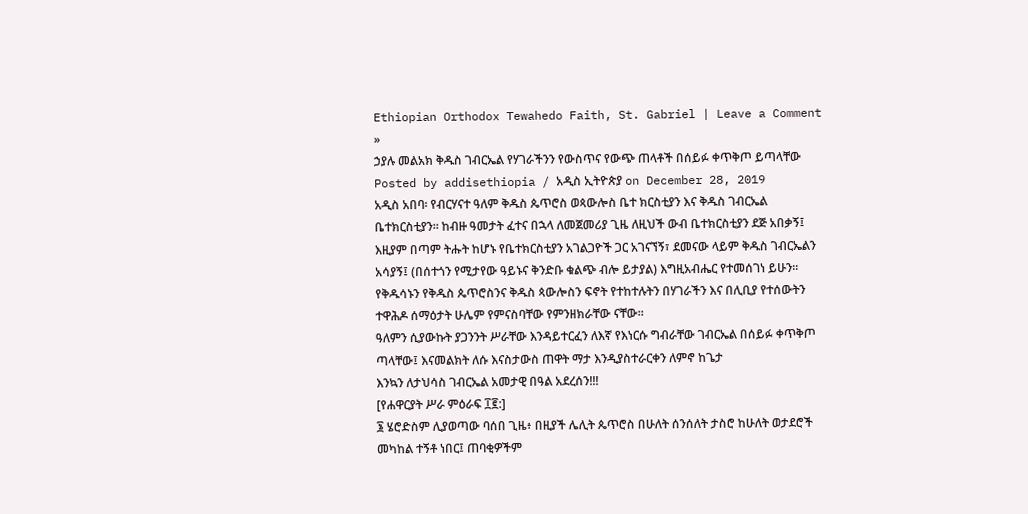Ethiopian Orthodox Tewahedo Faith, St. Gabriel | Leave a Comment »
ኃያሉ መልአክ ቅዱስ ገብርኤል የሃገራችንን የውስጥና የውጭ ጠላቶች በሰይፉ ቀጥቅጦ ይጣላቸው
Posted by addisethiopia / አዲስ ኢትዮጵያ on December 28, 2019
አዲስ አበባ፡ የብርሃናተ ዓለም ቅዱስ ጴጥሮስ ወጳውሎስ ቤተ ክርስቲያን እና ቅዱስ ገብርኤል ቤተክርስቲያን። ከብዙ ዓመታት ፈተና በኋላ ለመጀመሪያ ጊዜ ለዚህች ውብ ቤተክርስቲያን ደጅ አበቃኝ፤ እዚያም በጣም ትሑት ከሆኑ የቤተክርስቲያን አገልጋዮች ጋር አገናኘኝ፣ ደመናው ላይም ቅዱስ ገብርኤልን አሳያኝ፤ (በሰተጎን የሚታየው ዓይኑና ቅንድቡ ቁልጭ ብሎ ይታያል) እግዚአብሔር የተመሰገነ ይሁን።
የቅዱሳኑን የቅዱስ ጴጥሮስንና ቅዱስ ጳውሎስን ፍኖት የተከተሉትን በሃገራችን እና በሊቢያ የተሰውትን ተዋሕዶ ሰማዕታት ሁሌም የምናስባቸው የምንዘክራቸው ናቸው።
ዓለምን ሲያውኩት ያጋንንት ሥራቸው እንዳይተርፈን ለእኛ የእነርሱ ግብራቸው ገብርኤል በሰይፉ ቀጥቅጦ ጣላቸው፤ እናመልክት ለሱ እናስታውስ ጠዋት ማታ እንዲያስተራርቀን ለምኖ ከጌታ
እንኳን ለታህሳስ ገብርኤል አመታዊ በዓል አደረሰን!!!
[የሐዋርያት ሥራ ምዕራፍ ፲፪:]
፮ ሄሮድስም ሊያወጣው ባሰበ ጊዜ፥ በዚያች ሌሊት ጴጥሮስ በሁለት ሰንሰለት ታስሮ ከሁለት ወታደሮች መካከል ተኝቶ ነበር፤ ጠባቂዎችም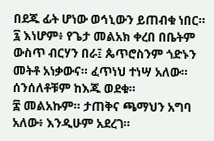በደጁ ፊት ሆነው ወኅኒውን ይጠብቁ ነበር።
፯ እነሆም፥ የጌታ መልአክ ቀረበ በቤትም ውስጥ ብርሃን በራ፤ ጴጥሮስንም ጎድኑን መትቶ አነቃውና። ፈጥነህ ተነሣ አለው። ሰንሰለቶቹም ከእጁ ወደቁ።
፰ መልአኩም። ታጠቅና ጫማህን አግባ አለው፥ እንዲሁም አደረገ።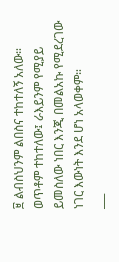፱ ልብስህንም ልበስና ተከተለኝ አለው። ወጥቶም ተከተለው፤ ራእይንም የሚያይ ይመስለው ነበር እንጂ በመልአኩ የሚደረገው ነገር እውነት እንደ ሆነ አላወቀም።
___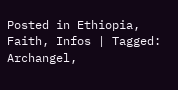Posted in Ethiopia, Faith, Infos | Tagged: Archangel,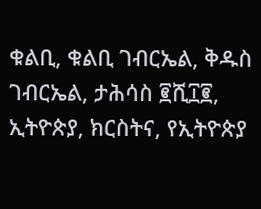ቁልቢ, ቁልቢ ገብርኤል, ቅዱስ ገብርኤል, ታሕሳስ ፪ሺ፲፪, ኢትዮጵያ, ክርስትና, የኢትዮጵያ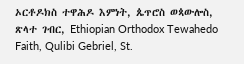ኦርቶዶክስ ተዋሕዶ እምነት, ጴጥሮስ ወጳውሎስ, ጽላተ ገብር, Ethiopian Orthodox Tewahedo Faith, Qulibi Gebriel, St.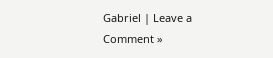Gabriel | Leave a Comment »